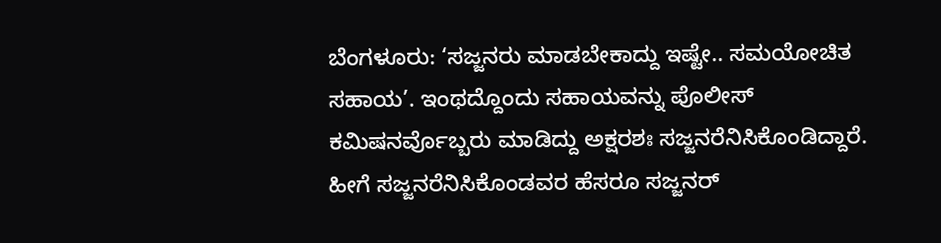ಬೆಂಗಳೂರು: ‘ಸಜ್ಜನರು ಮಾಡಬೇಕಾದ್ದು ಇಷ್ಟೇ.. ಸಮಯೋಚಿತ ಸಹಾಯ’. ಇಂಥದ್ದೊಂದು ಸಹಾಯವನ್ನು ಪೊಲೀಸ್ ಕಮಿಷನರ್ವೊಬ್ಬರು ಮಾಡಿದ್ದು ಅಕ್ಷರಶಃ ಸಜ್ಜನರೆನಿಸಿಕೊಂಡಿದ್ದಾರೆ.
ಹೀಗೆ ಸಜ್ಜನರೆನಿಸಿಕೊಂಡವರ ಹೆಸರೂ ಸಜ್ಜನರ್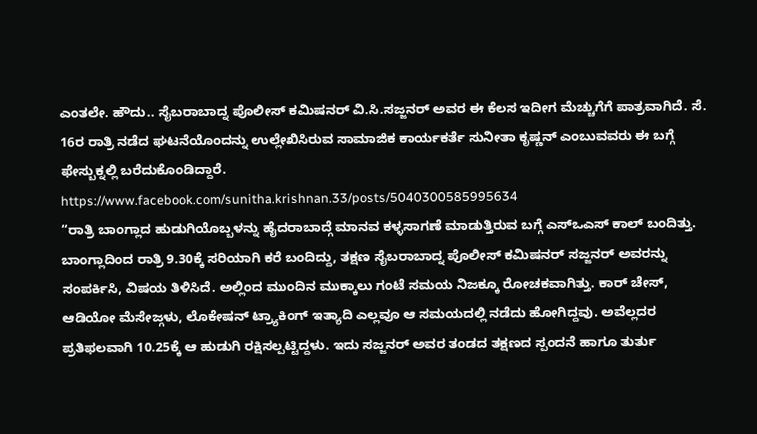ಎಂತಲೇ. ಹೌದು.. ಸೈಬರಾಬಾದ್ನ ಪೊಲೀಸ್ ಕಮಿಷನರ್ ವಿ.ಸಿ.ಸಜ್ಜನರ್ ಅವರ ಈ ಕೆಲಸ ಇದೀಗ ಮೆಚ್ಚುಗೆಗೆ ಪಾತ್ರವಾಗಿದೆ. ಸೆ. 16ರ ರಾತ್ರಿ ನಡೆದ ಘಟನೆಯೊಂದನ್ನು ಉಲ್ಲೇಖಿಸಿರುವ ಸಾಮಾಜಿಕ ಕಾರ್ಯಕರ್ತೆ ಸುನೀತಾ ಕೃಷ್ಣನ್ ಎಂಬುವವರು ಈ ಬಗ್ಗೆ ಫೇಸ್ಬುಕ್ನಲ್ಲಿ ಬರೆದುಕೊಂಡಿದ್ದಾರೆ.
https://www.facebook.com/sunitha.krishnan.33/posts/5040300585995634
“ರಾತ್ರಿ ಬಾಂಗ್ಲಾದ ಹುಡುಗಿಯೊಬ್ಬಳನ್ನು ಹೈದರಾಬಾದ್ಗೆ ಮಾನವ ಕಳ್ಳಸಾಗಣೆ ಮಾಡುತ್ತಿರುವ ಬಗ್ಗೆ ಎಸ್ಒಎಸ್ ಕಾಲ್ ಬಂದಿತ್ತು. ಬಾಂಗ್ಲಾದಿಂದ ರಾತ್ರಿ 9.30ಕ್ಕೆ ಸರಿಯಾಗಿ ಕರೆ ಬಂದಿದ್ದು, ತಕ್ಷಣ ಸೈಬರಾಬಾದ್ನ ಪೊಲೀಸ್ ಕಮಿಷನರ್ ಸಜ್ಜನರ್ ಅವರನ್ನು ಸಂಪರ್ಕಿಸಿ, ವಿಷಯ ತಿಳಿಸಿದೆ. ಅಲ್ಲಿಂದ ಮುಂದಿನ ಮುಕ್ಕಾಲು ಗಂಟೆ ಸಮಯ ನಿಜಕ್ಕೂ ರೋಚಕವಾಗಿತ್ತು. ಕಾರ್ ಚೇಸ್, ಆಡಿಯೋ ಮೆಸೇಜ್ಗಳು, ಲೊಕೇಷನ್ ಟ್ರ್ಯಾಕಿಂಗ್ ಇತ್ಯಾದಿ ಎಲ್ಲವೂ ಆ ಸಮಯದಲ್ಲಿ ನಡೆದು ಹೋಗಿದ್ದವು. ಅವೆಲ್ಲದರ ಪ್ರತಿಫಲವಾಗಿ 10.25ಕ್ಕೆ ಆ ಹುಡುಗಿ ರಕ್ಷಿಸಲ್ಪಟ್ಟಿದ್ದಳು. ಇದು ಸಜ್ಜನರ್ ಅವರ ತಂಡದ ತಕ್ಷಣದ ಸ್ಪಂದನೆ ಹಾಗೂ ತುರ್ತು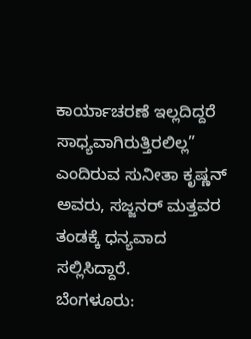ಕಾರ್ಯಾಚರಣೆ ಇಲ್ಲದಿದ್ದರೆ ಸಾಧ್ಯವಾಗಿರುತ್ತಿರಲಿಲ್ಲ” ಎಂದಿರುವ ಸುನೀತಾ ಕೃಷ್ಣನ್ ಅವರು, ಸಜ್ಜನರ್ ಮತ್ತವರ ತಂಡಕ್ಕೆ ಧನ್ಯವಾದ ಸಲ್ಲಿಸಿದ್ದಾರೆ.
ಬೆಂಗಳೂರು: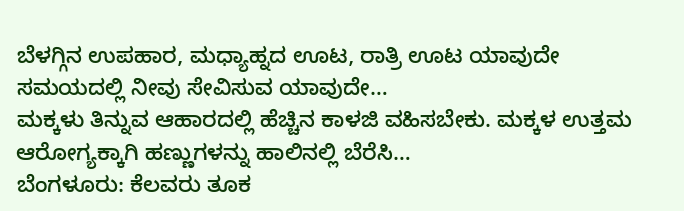ಬೆಳಗ್ಗಿನ ಉಪಹಾರ, ಮಧ್ಯಾಹ್ನದ ಊಟ, ರಾತ್ರಿ ಊಟ ಯಾವುದೇ ಸಮಯದಲ್ಲಿ ನೀವು ಸೇವಿಸುವ ಯಾವುದೇ…
ಮಕ್ಕಳು ತಿನ್ನುವ ಆಹಾರದಲ್ಲಿ ಹೆಚ್ಚಿನ ಕಾಳಜಿ ವಹಿಸಬೇಕು. ಮಕ್ಕಳ ಉತ್ತಮ ಆರೋಗ್ಯಕ್ಕಾಗಿ ಹಣ್ಣುಗಳನ್ನು ಹಾಲಿನಲ್ಲಿ ಬೆರೆಸಿ…
ಬೆಂಗಳೂರು: ಕೆಲವರು ತೂಕ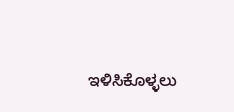ಇಳಿಸಿಕೊಳ್ಳಲು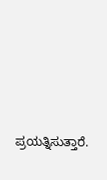ಪ್ರಯತ್ನಿಸುತ್ತಾರೆ.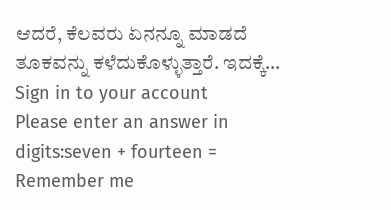ಆದರೆ, ಕೆಲವರು ಏನನ್ನೂ ಮಾಡದೆ ತೂಕವನ್ನು ಕಳೆದುಕೊಳ್ಳುತ್ತಾರೆ. ಇದಕ್ಕೆ…
Sign in to your account
Please enter an answer in digits:seven + fourteen =
Remember me